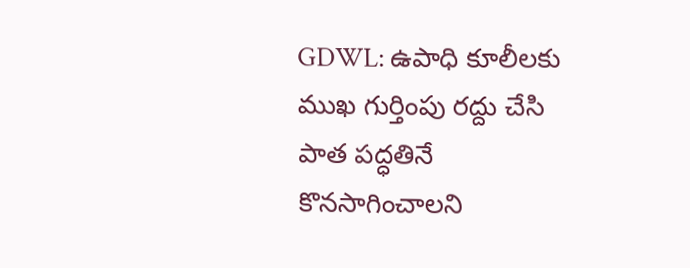GDWL: ఉపాధి కూలీలకు ముఖ గుర్తింపు రద్దు చేసి పాత పద్ధతినే కొనసాగించాలని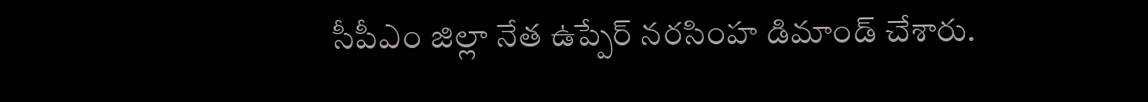సీపీఎం జిల్లా నేత ఉప్పేర్ నరసింహ డిమాండ్ చేశారు.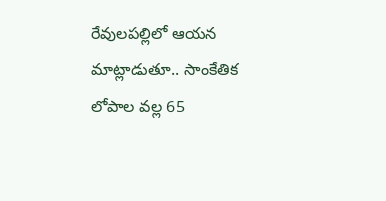రేవులపల్లిలో ఆయన మాట్లాడుతూ.. సాంకేతిక లోపాల వల్ల 65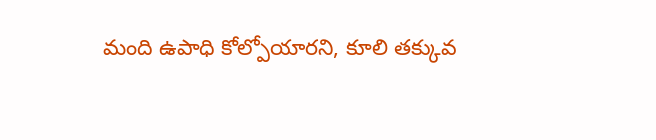మంది ఉపాధి కోల్పోయారని, కూలి తక్కువ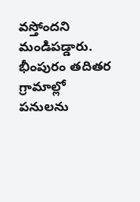వస్తోందని మండిపడ్డారు. భీంపురం తదితర గ్రామాల్లో పనులను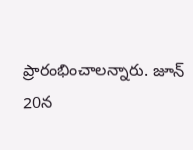ప్రారంభించాలన్నారు. జూన్ 20న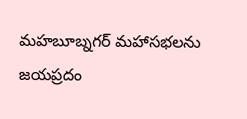మహబూబ్నగర్ మహాసభలను జయప్రదం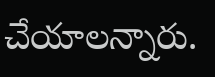చేయాలన్నారు.